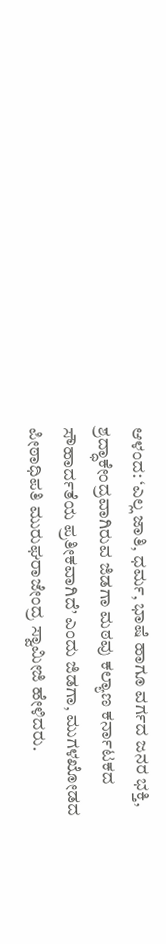ಆಳಂದ: ‘ಎಲ್ಲ ಜಾತಿ, ಧರ್ಮ, ಭಾಷೆ ಹಾಗೂ ವರ್ಗದ ಜನರ ಭಕ್ತಿ, ಶ್ರದ್ಧಾಕೇಂದ್ರವಾಗಿರುವ ಜಿಡಗಾ ಮಠವು ಕಲ್ಯಾಣ ಕರ್ನಾಟಕದ ಸೌಹಾರ್ದತೆಯ ಪ್ರತೀಕವಾಗಿದೆ’ ಎಂದು ಜಿಡಗಾ, ಮುಗಳಖೋಡದ ಪೀಠಾಧಿಪತಿ ಮುರುಘರಾಜೇಂದ್ರ ಸ್ವಾಮೀಜಿ ಹೇಳಿದರು.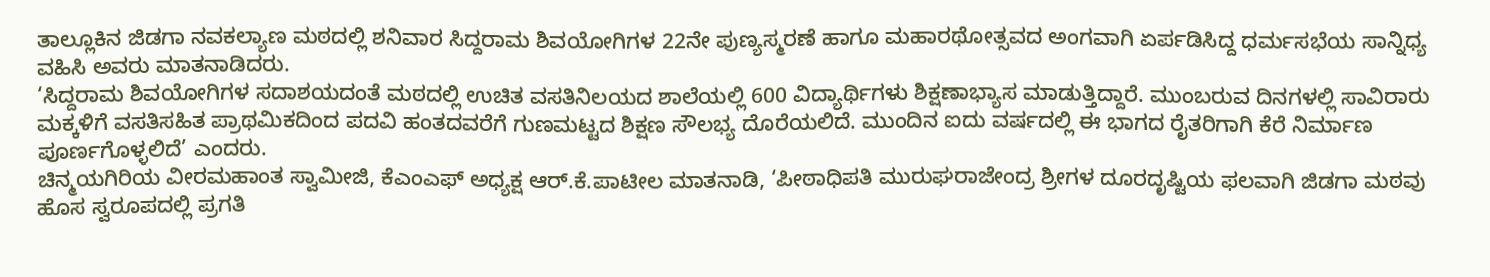ತಾಲ್ಲೂಕಿನ ಜಿಡಗಾ ನವಕಲ್ಯಾಣ ಮಠದಲ್ಲಿ ಶನಿವಾರ ಸಿದ್ದರಾಮ ಶಿವಯೋಗಿಗಳ 22ನೇ ಪುಣ್ಯಸ್ಮರಣೆ ಹಾಗೂ ಮಹಾರಥೋತ್ಸವದ ಅಂಗವಾಗಿ ಏರ್ಪಡಿಸಿದ್ದ ಧರ್ಮಸಭೆಯ ಸಾನ್ನಿಧ್ಯ ವಹಿಸಿ ಅವರು ಮಾತನಾಡಿದರು.
‘ಸಿದ್ದರಾಮ ಶಿವಯೋಗಿಗಳ ಸದಾಶಯದಂತೆ ಮಠದಲ್ಲಿ ಉಚಿತ ವಸತಿನಿಲಯದ ಶಾಲೆಯಲ್ಲಿ 600 ವಿದ್ಯಾರ್ಥಿಗಳು ಶಿಕ್ಷಣಾಭ್ಯಾಸ ಮಾಡುತ್ತಿದ್ದಾರೆ. ಮುಂಬರುವ ದಿನಗಳಲ್ಲಿ ಸಾವಿರಾರು ಮಕ್ಕಳಿಗೆ ವಸತಿಸಹಿತ ಪ್ರಾಥಮಿಕದಿಂದ ಪದವಿ ಹಂತದವರೆಗೆ ಗುಣಮಟ್ಟದ ಶಿಕ್ಷಣ ಸೌಲಭ್ಯ ದೊರೆಯಲಿದೆ. ಮುಂದಿನ ಐದು ವರ್ಷದಲ್ಲಿ ಈ ಭಾಗದ ರೈತರಿಗಾಗಿ ಕೆರೆ ನಿರ್ಮಾಣ ಪೂರ್ಣಗೊಳ್ಳಲಿದೆ’ ಎಂದರು.
ಚಿನ್ಮಯಗಿರಿಯ ವೀರಮಹಾಂತ ಸ್ವಾಮೀಜಿ, ಕೆಎಂಎಫ್ ಅಧ್ಯಕ್ಷ ಆರ್.ಕೆ.ಪಾಟೀಲ ಮಾತನಾಡಿ, ‘ಪೀಠಾಧಿಪತಿ ಮುರುಘರಾಜೇಂದ್ರ ಶ್ರೀಗಳ ದೂರದೃಷ್ಟಿಯ ಫಲವಾಗಿ ಜಿಡಗಾ ಮಠವು ಹೊಸ ಸ್ವರೂಪದಲ್ಲಿ ಪ್ರಗತಿ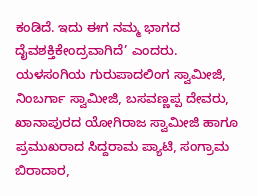ಕಂಡಿದೆ. ಇದು ಈಗ ನಮ್ಮ ಭಾಗದ ದೈವಶಕ್ತಿಕೇಂದ್ರವಾಗಿದೆ’ ಎಂದರು.
ಯಳಸಂಗಿಯ ಗುರುಪಾದಲಿಂಗ ಸ್ವಾಮೀಜಿ, ನಿಂಬರ್ಗಾ ಸ್ವಾಮೀಜಿ, ಬಸವಣ್ಣಪ್ಪ ದೇವರು, ಖಾನಾಪುರದ ಯೋಗಿರಾಜ ಸ್ವಾಮೀಜಿ ಹಾಗೂ ಪ್ರಮುಖರಾದ ಸಿದ್ದರಾಮ ಪ್ಯಾಟಿ, ಸಂಗ್ರಾಮ ಬಿರಾದಾರ,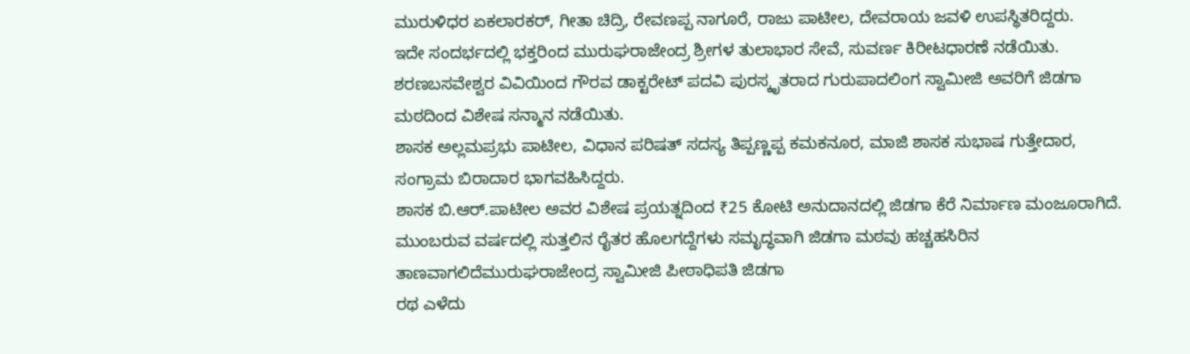ಮುರುಳಿಧರ ಏಕಲಾರಕರ್, ಗೀತಾ ಚಿದ್ರಿ, ರೇವಣಪ್ಪ ನಾಗೂರೆ, ರಾಜು ಪಾಟೀಲ, ದೇವರಾಯ ಜವಳಿ ಉಪಸ್ಥಿತರಿದ್ದರು.
ಇದೇ ಸಂದರ್ಭದಲ್ಲಿ ಭಕ್ತರಿಂದ ಮುರುಘರಾಜೇಂದ್ರ ಶ್ರೀಗಳ ತುಲಾಭಾರ ಸೇವೆ, ಸುವರ್ಣ ಕಿರೀಟಧಾರಣೆ ನಡೆಯಿತು.
ಶರಣಬಸವೇಶ್ವರ ವಿವಿಯಿಂದ ಗೌರವ ಡಾಕ್ಟರೇಟ್ ಪದವಿ ಪುರಸ್ಕೃತರಾದ ಗುರುಪಾದಲಿಂಗ ಸ್ವಾಮೀಜಿ ಅವರಿಗೆ ಜಿಡಗಾ ಮಠದಿಂದ ವಿಶೇಷ ಸನ್ಮಾನ ನಡೆಯಿತು.
ಶಾಸಕ ಅಲ್ಲಮಪ್ರಭು ಪಾಟೀಲ, ವಿಧಾನ ಪರಿಷತ್ ಸದಸ್ಯ ತಿಪ್ಪಣ್ಣಪ್ಪ ಕಮಕನೂರ, ಮಾಜಿ ಶಾಸಕ ಸುಭಾಷ ಗುತ್ತೇದಾರ, ಸಂಗ್ರಾಮ ಬಿರಾದಾರ ಭಾಗವಹಿಸಿದ್ದರು.
ಶಾಸಕ ಬಿ.ಆರ್.ಪಾಟೀಲ ಅವರ ವಿಶೇಷ ಪ್ರಯತ್ನದಿಂದ ₹25 ಕೋಟಿ ಅನುದಾನದಲ್ಲಿ ಜಿಡಗಾ ಕೆರೆ ನಿರ್ಮಾಣ ಮಂಜೂರಾಗಿದೆ. ಮುಂಬರುವ ವರ್ಷದಲ್ಲಿ ಸುತ್ತಲಿನ ರೈತರ ಹೊಲಗದ್ದೆಗಳು ಸಮೃದ್ಧವಾಗಿ ಜಿಡಗಾ ಮಠವು ಹಚ್ಚಹಸಿರಿನ ತಾಣವಾಗಲಿದೆಮುರುಘರಾಜೇಂದ್ರ ಸ್ವಾಮೀಜಿ ಪೀಠಾಧಿಪತಿ ಜಿಡಗಾ
ರಥ ಎಳೆದು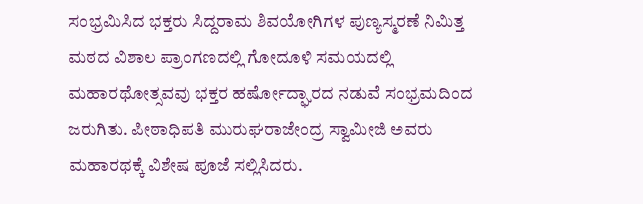ಸಂಭ್ರಮಿಸಿದ ಭಕ್ತರು ಸಿದ್ದರಾಮ ಶಿವಯೋಗಿಗಳ ಪುಣ್ಯಸ್ಮರಣೆ ನಿಮಿತ್ತ ಮಠದ ವಿಶಾಲ ಪ್ರಾಂಗಣದಲ್ಲಿ ಗೋದೂಳಿ ಸಮಯದಲ್ಲಿ ಮಹಾರಥೋತ್ಸವವು ಭಕ್ತರ ಹರ್ಷೋದ್ಘಾರದ ನಡುವೆ ಸಂಭ್ರಮದಿಂದ ಜರುಗಿತು. ಪೀಠಾಧಿಪತಿ ಮುರುಘರಾಜೇಂದ್ರ ಸ್ವಾಮೀಜಿ ಅವರು ಮಹಾರಥಕ್ಕೆ ವಿಶೇಷ ಪೂಜೆ ಸಲ್ಲಿಸಿದರು.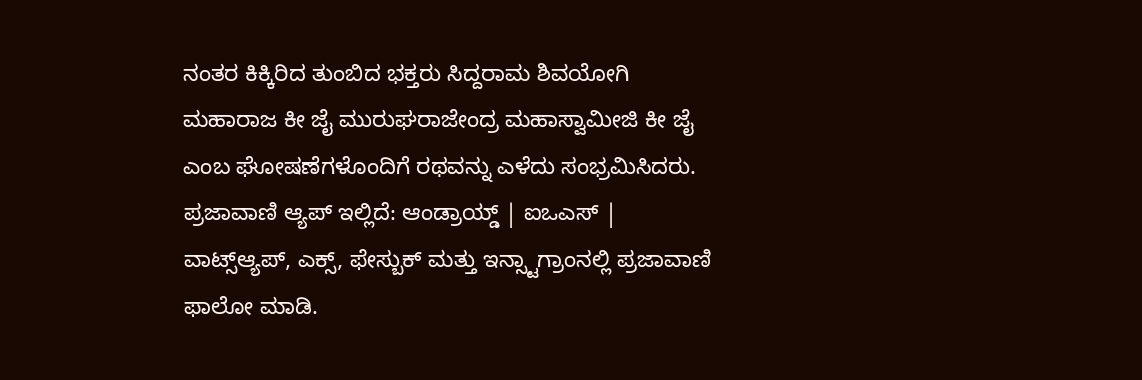ನಂತರ ಕಿಕ್ಕಿರಿದ ತುಂಬಿದ ಭಕ್ತರು ಸಿದ್ದರಾಮ ಶಿವಯೋಗಿ ಮಹಾರಾಜ ಕೀ ಜೈ ಮುರುಘರಾಜೇಂದ್ರ ಮಹಾಸ್ವಾಮೀಜಿ ಕೀ ಜೈ ಎಂಬ ಘೋಷಣೆಗಳೊಂದಿಗೆ ರಥವನ್ನು ಎಳೆದು ಸಂಭ್ರಮಿಸಿದರು.
ಪ್ರಜಾವಾಣಿ ಆ್ಯಪ್ ಇಲ್ಲಿದೆ: ಆಂಡ್ರಾಯ್ಡ್ | ಐಒಎಸ್ | ವಾಟ್ಸ್ಆ್ಯಪ್, ಎಕ್ಸ್, ಫೇಸ್ಬುಕ್ ಮತ್ತು ಇನ್ಸ್ಟಾಗ್ರಾಂನಲ್ಲಿ ಪ್ರಜಾವಾಣಿ ಫಾಲೋ ಮಾಡಿ.